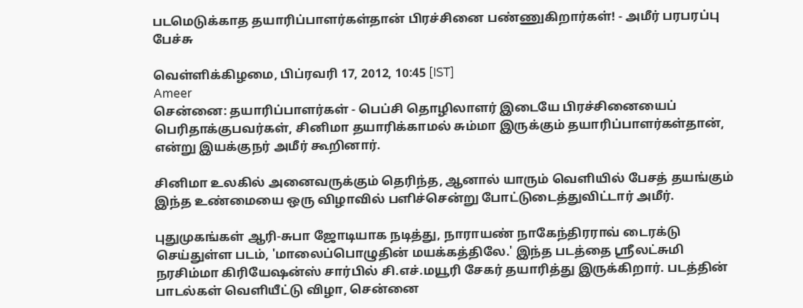படமெடுக்காத தயாரிப்பாளர்கள்தான் பிரச்சினை பண்ணுகிறார்கள்! - அமீர் பரபரப்பு பேச்சு

வெள்ளிக்கிழமை, பிப்ரவரி 17, 2012, 10:45 [IST]
Ameer
சென்னை: தயாரிப்பாளர்கள் - பெப்சி தொழிலாளர் இடையே பிரச்சினையைப் பெரிதாக்குபவர்கள், சினிமா தயாரிக்காமல் சும்மா இருக்கும் தயாரிப்பாளர்கள்தான், என்று இயக்குநர் அமீர் கூறினார்.

சினிமா உலகில் அனைவருக்கும் தெரிந்த, ஆனால் யாரும் வெளியில் பேசத் தயங்கும் இந்த உண்மையை ஒரு விழாவில் பளிச்சென்று போட்டுடைத்துவிட்டார் அமீர்.

புதுமுகங்கள் ஆரி-சுபா ஜோடியாக நடித்து, நாராயண் நாகேந்திரராவ் டைரக்டு செய்துள்ள படம், 'மாலைப்பொழுதின் மயக்கத்திலே.' இந்த படத்தை ஸ்ரீலட்சுமி நரசிம்மா கிரியேஷன்ஸ் சார்பில் சி.எச்.மயூரி சேகர் தயாரித்து இருக்கிறார். படத்தின் பாடல்கள் வெளியீட்டு விழா, சென்னை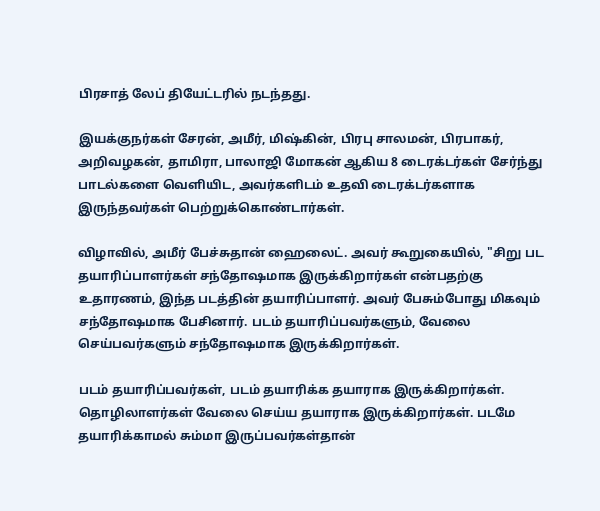பிரசாத் லேப் தியேட்டரில் நடந்தது.

இயக்குநர்கள் சேரன், அமீர், மிஷ்கின், பிரபு சாலமன், பிரபாகர், அறிவழகன், தாமிரா, பாலாஜி மோகன் ஆகிய 8 டைரக்டர்கள் சேர்ந்து பாடல்களை வெளியிட, அவர்களிடம் உதவி டைரக்டர்களாக இருந்தவர்கள் பெற்றுக்கொண்டார்கள்.

விழாவில், அமீர் பேச்சுதான் ஹைலைட். அவர் கூறுகையில், "சிறு பட தயாரிப்பாளர்கள் சந்தோஷமாக இருக்கிறார்கள் என்பதற்கு உதாரணம், இந்த படத்தின் தயாரிப்பாளர். அவர் பேசும்போது மிகவும் சந்தோஷமாக பேசினார். படம் தயாரிப்பவர்களும், வேலை செய்பவர்களும் சந்தோஷமாக இருக்கிறார்கள்.

படம் தயாரிப்பவர்கள், படம் தயாரிக்க தயாராக இருக்கிறார்கள். தொழிலாளர்கள் வேலை செய்ய தயாராக இருக்கிறார்கள். படமே தயாரிக்காமல் சும்மா இருப்பவர்கள்தான்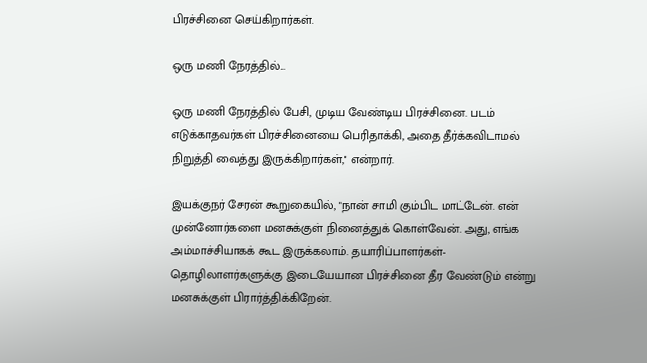பிரச்சினை செய்கிறார்கள்.

ஒரு மணி நேரத்தில்...

ஒரு மணி நேரத்தில் பேசி, முடிய வேண்டிய பிரச்சினை. படம் எடுக்காதவர்கள் பிரச்சினையை பெரிதாக்கி, அதை தீர்க்கவிடாமல் நிறுத்தி வைத்து இருக்கிறார்கள்,'' என்றார்.

இயக்குநர் சேரன் கூறுகையில், "நான் சாமி கும்பிட மாட்டேன். என் முன்னோர்களை மனசுக்குள் நினைத்துக் கொள்வேன். அது, எங்க அம்மாச்சியாகக் கூட இருக்கலாம். தயாரிப்பாளர்கள்-தொழிலாளர்களுக்கு இடையேயான பிரச்சினை தீர வேண்டும் என்று மனசுக்குள் பிரார்த்திக்கிறேன்.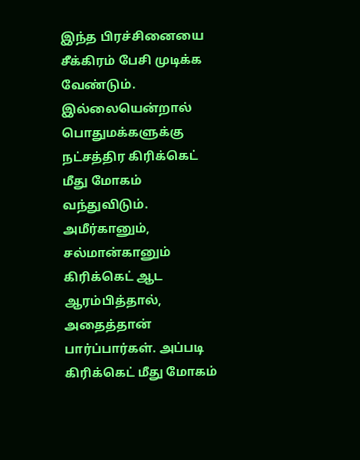இந்த பிரச்சினையை சீக்கிரம் பேசி முடிக்க வேண்டும். இல்லையென்றால் பொதுமக்களுக்கு நட்சத்திர கிரிக்கெட் மீது மோகம் வந்துவிடும். அமீர்கானும், சல்மான்கானும் கிரிக்கெட் ஆட ஆரம்பித்தால், அதைத்தான் பார்ப்பார்கள். அப்படி கிரிக்கெட் மீது மோகம்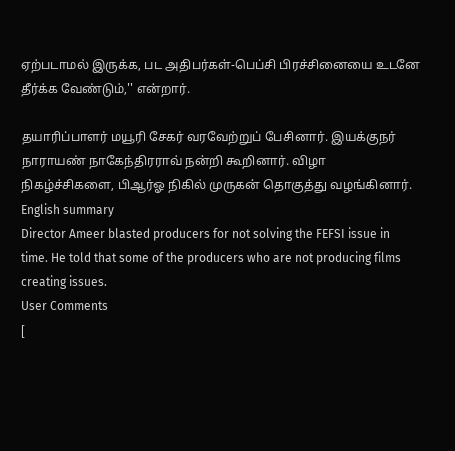ஏற்படாமல் இருக்க, பட அதிபர்கள்-பெப்சி பிரச்சினையை உடனே தீர்க்க வேண்டும்,'' என்றார்.

தயாரிப்பாளர் மயூரி சேகர் வரவேற்றுப் பேசினார். இயக்குநர் நாராயண் நாகேந்திரராவ் நன்றி கூறினார். விழா நிகழ்ச்சிகளை, பிஆர்ஓ நிகில் முருகன் தொகுத்து வழங்கினார்.
English summary
Director Ameer blasted producers for not solving the FEFSI issue in time. He told that some of the producers who are not producing films creating issues.
User Comments
[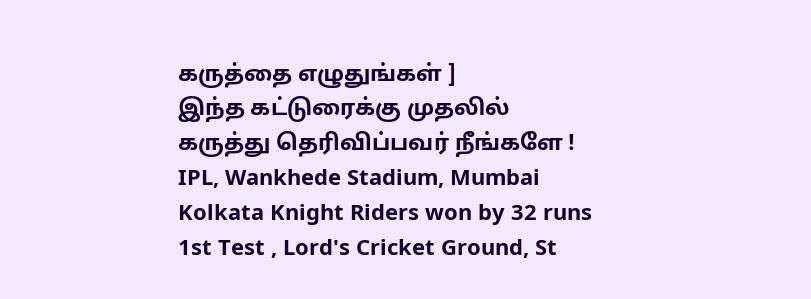கருத்தை எழுதுங்கள் ]
இந்த கட்டுரைக்கு முதலில் கருத்து தெரிவிப்பவர் நீங்களே !
IPL, Wankhede Stadium, Mumbai
Kolkata Knight Riders won by 32 runs
1st Test , Lord's Cricket Ground, St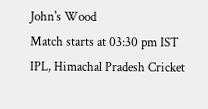John's Wood
Match starts at 03:30 pm IST
IPL, Himachal Pradesh Cricket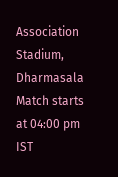Association Stadium, Dharmasala
Match starts at 04:00 pm IST